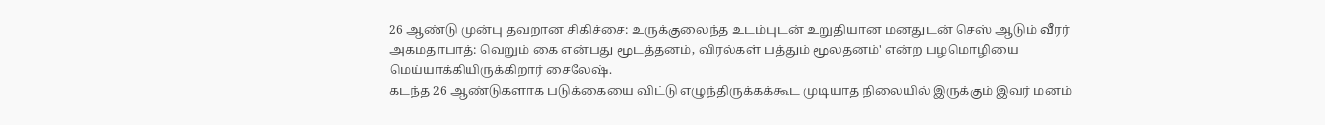26 ஆண்டு முன்பு தவறான சிகிச்சை: உருக்குலைந்த உடம்புடன் உறுதியான மனதுடன் செஸ் ஆடும் வீரர்
அகமதாபாத்: வெறும் கை என்பது மூடத்தனம், விரல்கள் பத்தும் மூலதனம்' என்ற பழமொழியை மெய்யாக்கியிருக்கிறார் சைலேஷ்.
கடந்த 26 ஆண்டுகளாக படுக்கையை விட்டு எழுந்திருக்கக்கூட முடியாத நிலையில் இருக்கும் இவர் மனம்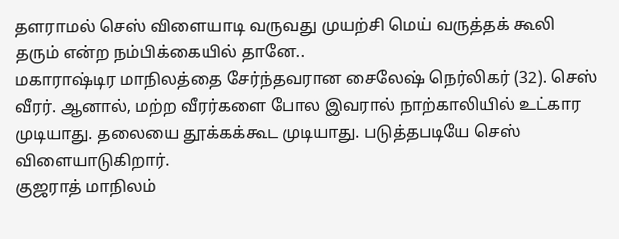தளராமல் செஸ் விளையாடி வருவது முயற்சி மெய் வருத்தக் கூலி தரும் என்ற நம்பிக்கையில் தானே..
மகாராஷ்டிர மாநிலத்தை சேர்ந்தவரான சைலேஷ் நெர்லிகர் (32). செஸ் வீரர். ஆனால், மற்ற வீரர்களை போல இவரால் நாற்காலியில் உட்கார முடியாது. தலையை தூக்கக்கூட முடியாது. படுத்தபடியே செஸ் விளையாடுகிறார்.
குஜராத் மாநிலம்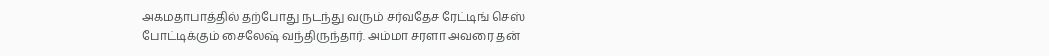அகமதாபாத்தில் தற்போது நடந்து வரும் சர்வதேச ரேட்டிங் செஸ் போட்டிக்கும் சைலேஷ் வந்திருந்தார். அம்மா சரளா அவரை தன்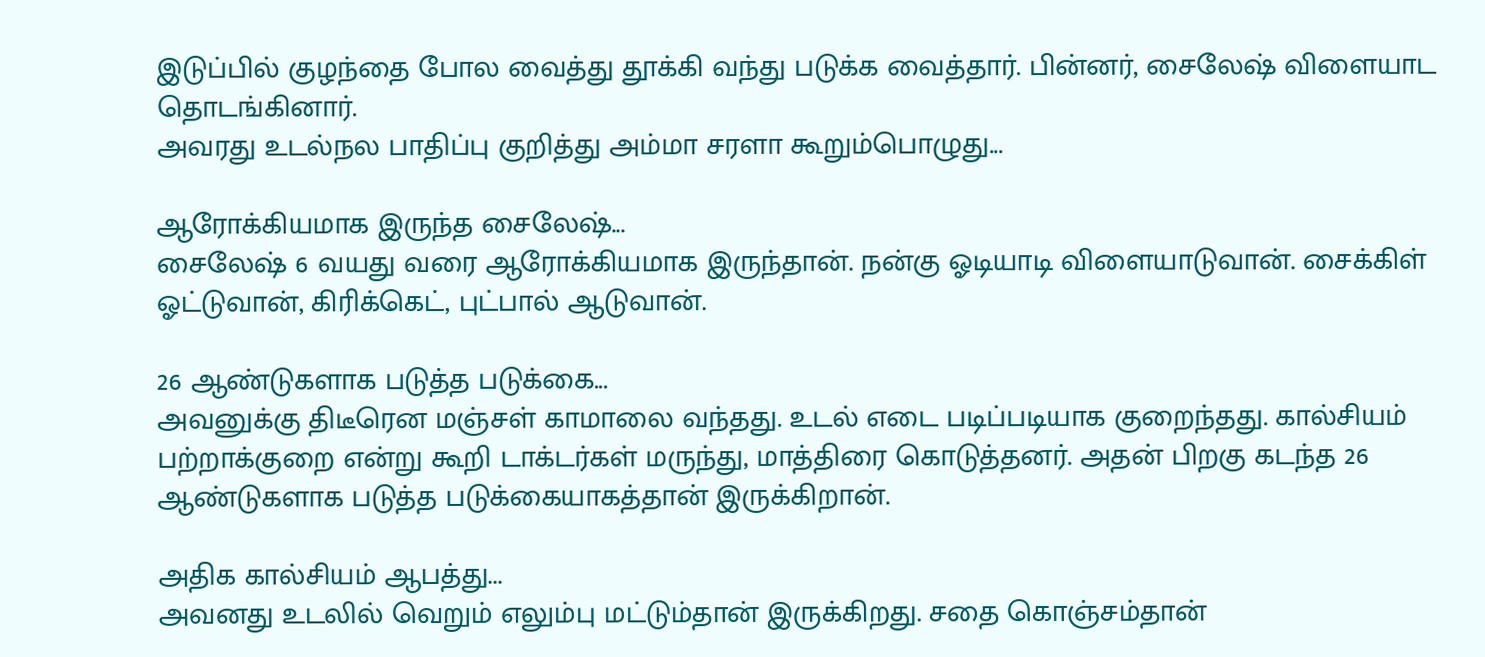இடுப்பில் குழந்தை போல வைத்து தூக்கி வந்து படுக்க வைத்தார். பின்னர், சைலேஷ் விளையாட தொடங்கினார்.
அவரது உடல்நல பாதிப்பு குறித்து அம்மா சரளா கூறும்பொழுது...

ஆரோக்கியமாக இருந்த சைலேஷ்...
சைலேஷ் 6 வயது வரை ஆரோக்கியமாக இருந்தான். நன்கு ஓடியாடி விளையாடுவான். சைக்கிள் ஓட்டுவான், கிரிக்கெட், புட்பால் ஆடுவான்.

26 ஆண்டுகளாக படுத்த படுக்கை...
அவனுக்கு திடீரென மஞ்சள் காமாலை வந்தது. உடல் எடை படிப்படியாக குறைந்தது. கால்சியம் பற்றாக்குறை என்று கூறி டாக்டர்கள் மருந்து, மாத்திரை கொடுத்தனர். அதன் பிறகு கடந்த 26 ஆண்டுகளாக படுத்த படுக்கையாகத்தான் இருக்கிறான்.

அதிக கால்சியம் ஆபத்து...
அவனது உடலில் வெறும் எலும்பு மட்டும்தான் இருக்கிறது. சதை கொஞ்சம்தான்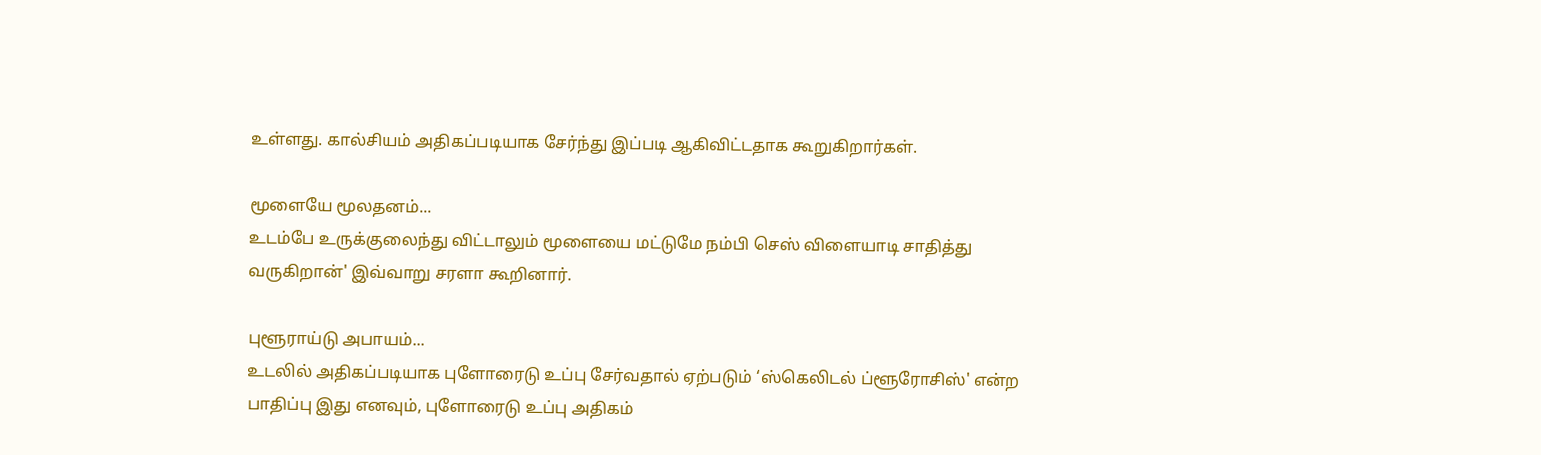உள்ளது. கால்சியம் அதிகப்படியாக சேர்ந்து இப்படி ஆகிவிட்டதாக கூறுகிறார்கள்.

மூளையே மூலதனம்...
உடம்பே உருக்குலைந்து விட்டாலும் மூளையை மட்டுமே நம்பி செஸ் விளையாடி சாதித்து வருகிறான்' இவ்வாறு சரளா கூறினார்.

புளூராய்டு அபாயம்...
உடலில் அதிகப்படியாக புளோரைடு உப்பு சேர்வதால் ஏற்படும் ‘ஸ்கெலிடல் ப்ளூரோசிஸ்' என்ற பாதிப்பு இது எனவும், புளோரைடு உப்பு அதிகம்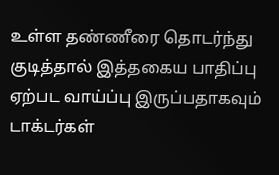உள்ள தண்ணீரை தொடர்ந்து குடித்தால் இத்தகைய பாதிப்பு ஏற்பட வாய்ப்பு இருப்பதாகவும் டாக்டர்கள்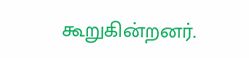கூறுகின்றனர்.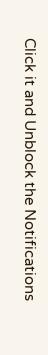Click it and Unblock the Notifications